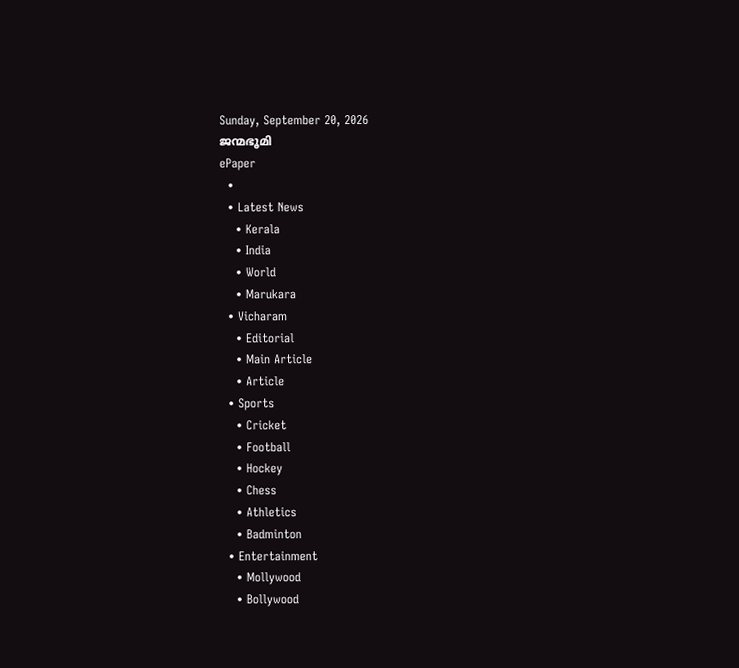Sunday, September 20, 2026
ജന്മഭൂമി
ePaper
  •
  • Latest News
    • Kerala
    • India
    • World
    • Marukara
  • Vicharam
    • Editorial
    • Main Article
    • Article
  • Sports
    • Cricket
    • Football
    • Hockey
    • Chess
    • Athletics
    • Badminton
  • Entertainment
    • Mollywood
    • Bollywood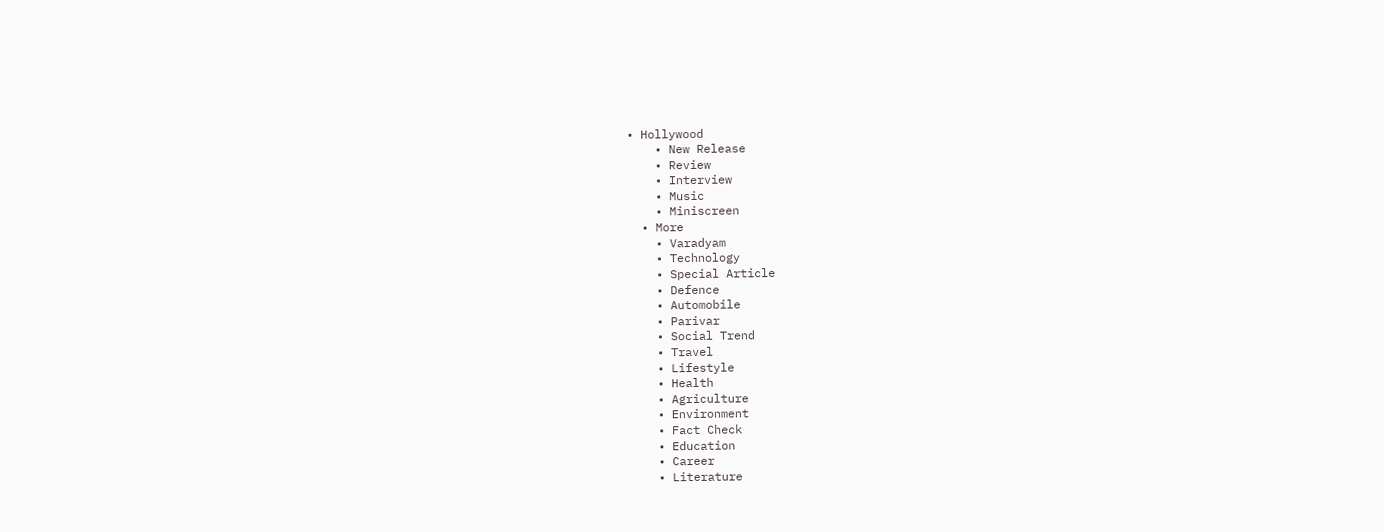• Hollywood
    • New Release
    • Review
    • Interview
    • Music
    • Miniscreen
  • More
    • Varadyam
    • Technology
    • Special Article
    • Defence
    • Automobile
    • Parivar
    • Social Trend
    • Travel
    • Lifestyle
    • Health
    • Agriculture
    • Environment
    • Fact Check
    • Education
    • Career
    • Literature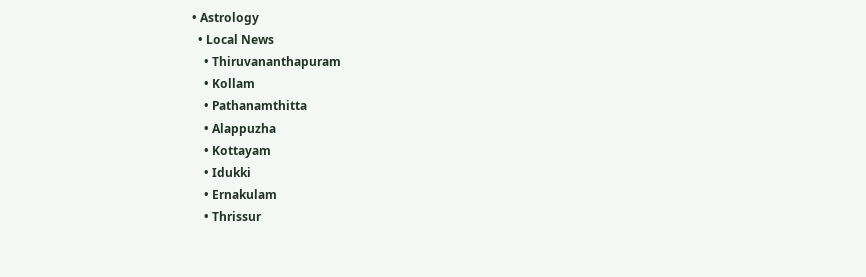• Astrology
  • Local News
    • Thiruvananthapuram
    • Kollam
    • Pathanamthitta
    • Alappuzha
    • Kottayam
    • Idukki
    • Ernakulam
    • Thrissur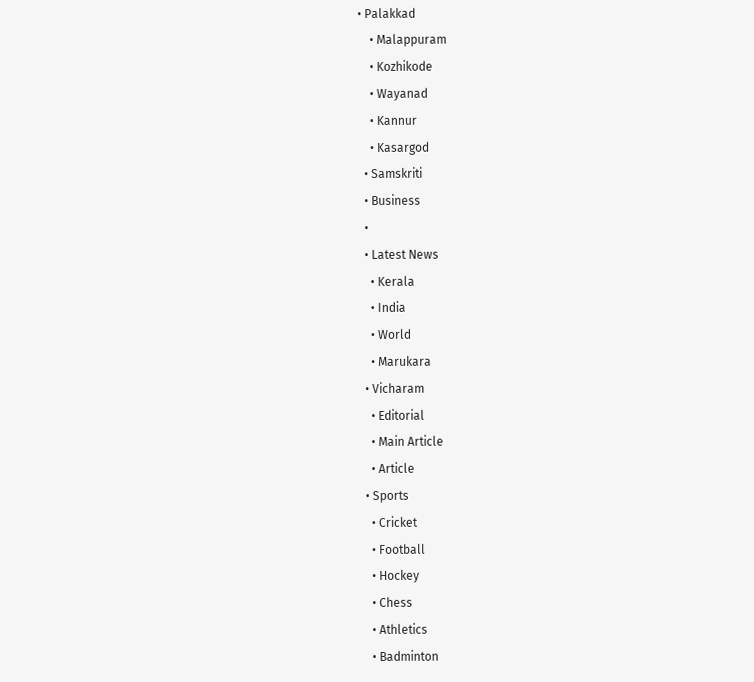• Palakkad
    • Malappuram
    • Kozhikode
    • Wayanad
    • Kannur
    • Kasargod
  • Samskriti
  • Business
  •
  • Latest News
    • Kerala
    • India
    • World
    • Marukara
  • Vicharam
    • Editorial
    • Main Article
    • Article
  • Sports
    • Cricket
    • Football
    • Hockey
    • Chess
    • Athletics
    • Badminton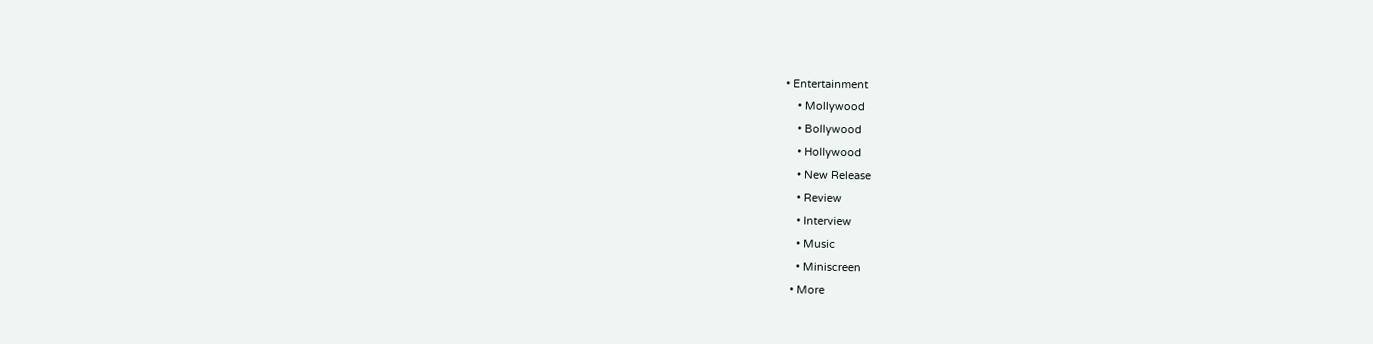• Entertainment
    • Mollywood
    • Bollywood
    • Hollywood
    • New Release
    • Review
    • Interview
    • Music
    • Miniscreen
  • More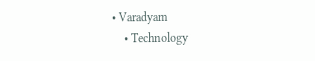• Varadyam
    • Technology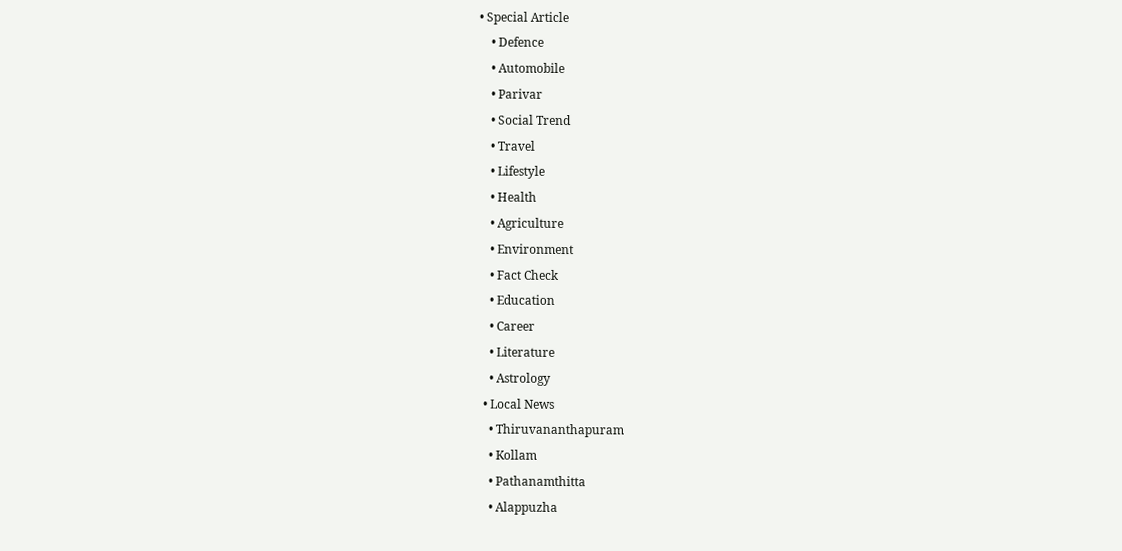• Special Article
    • Defence
    • Automobile
    • Parivar
    • Social Trend
    • Travel
    • Lifestyle
    • Health
    • Agriculture
    • Environment
    • Fact Check
    • Education
    • Career
    • Literature
    • Astrology
  • Local News
    • Thiruvananthapuram
    • Kollam
    • Pathanamthitta
    • Alappuzha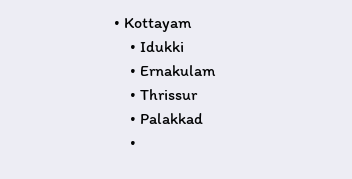• Kottayam
    • Idukki
    • Ernakulam
    • Thrissur
    • Palakkad
    •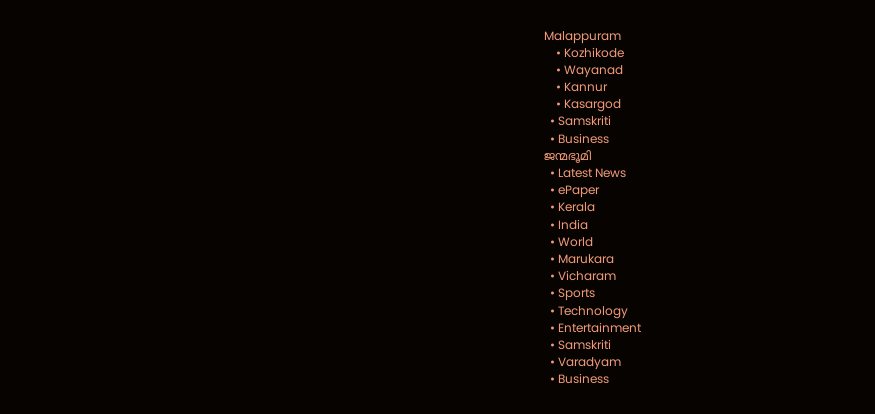Malappuram
    • Kozhikode
    • Wayanad
    • Kannur
    • Kasargod
  • Samskriti
  • Business
ജന്മഭൂമി
  • Latest News
  • ePaper
  • Kerala
  • India
  • World
  • Marukara
  • Vicharam
  • Sports
  • Technology
  • Entertainment
  • Samskriti
  • Varadyam
  • Business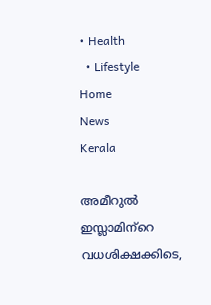• Health
  • Lifestyle
Home
News
Kerala

അമീറുല്‍ ഇസ്ലാമിന്‌റെ വധശിക്ഷക്കിടെ,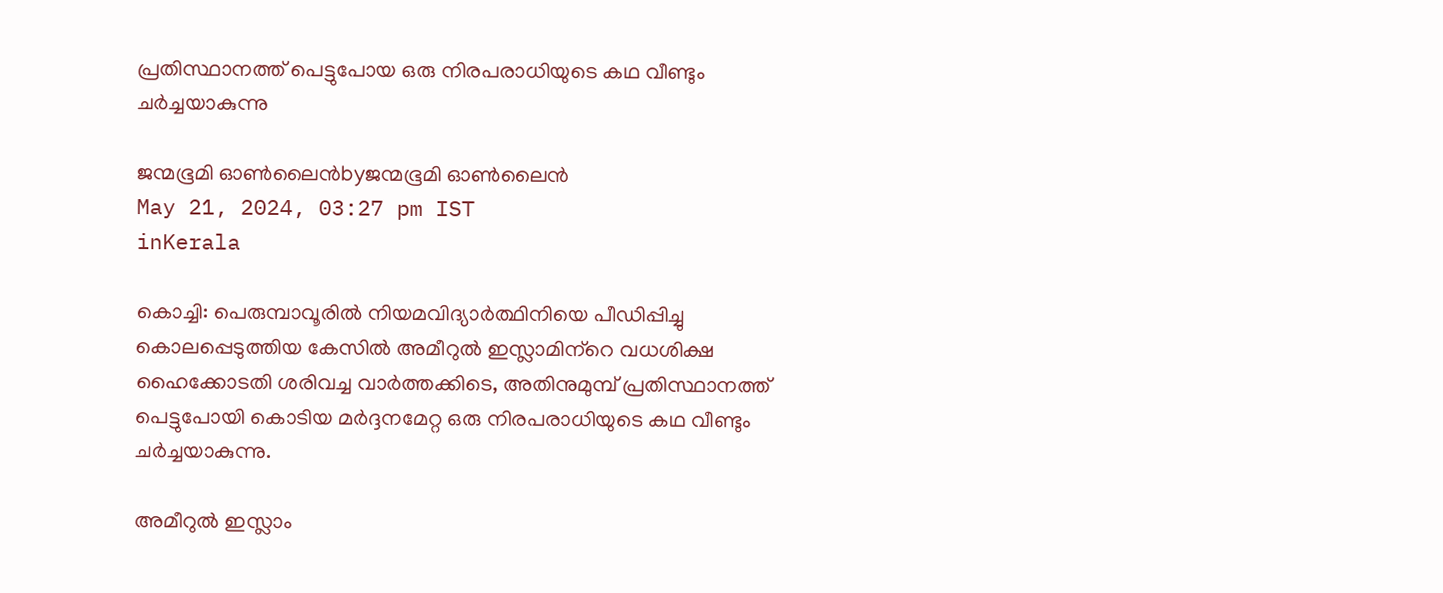പ്രതിസ്ഥാനത്ത് പെട്ടുപോയ ഒരു നിരപരാധിയുടെ കഥ വീണ്ടും ചര്‍ച്ചയാകുന്നു

ജന്മഭൂമി ഓണ്‍ലൈന്‍byജന്മഭൂമി ഓണ്‍ലൈന്‍
May 21, 2024, 03:27 pm IST
inKerala

കൊച്ചി: പെരുമ്പാവൂരില്‍ നിയമവിദ്യാര്‍ത്ഥിനിയെ പീഡിപ്പിച്ചു കൊലപ്പെടുത്തിയ കേസില്‍ അമീറുല്‍ ഇസ്ലാമിന്‌റെ വധശിക്ഷ ഹൈക്കോടതി ശരിവച്ച വാര്‍ത്തക്കിടെ, അതിനുമുമ്പ് പ്രതിസ്ഥാനത്ത് പെട്ടുപോയി കൊടിയ മര്‍ദ്ദനമേറ്റ ഒരു നിരപരാധിയുടെ കഥ വീണ്ടും ചര്‍ച്ചയാകുന്നു.

അമീറുല്‍ ഇസ്ലാം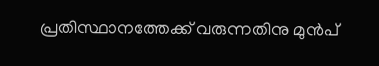പ്രതിസ്ഥാനത്തേക്ക് വരുന്നതിനു മുന്‍പ്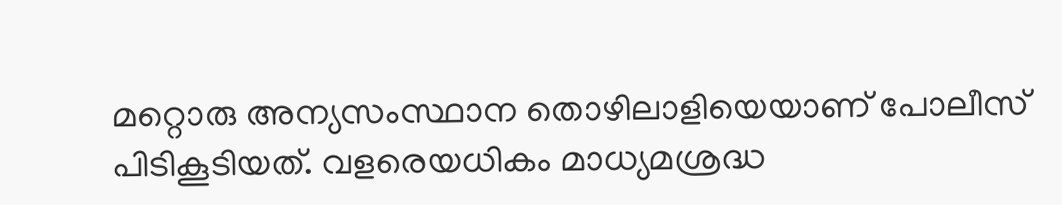മറ്റൊരു അന്യസംസ്ഥാന തൊഴിലാളിയെയാണ് പോലീസ് പിടികൂടിയത്. വളരെയധികം മാധ്യമശ്രദ്ധ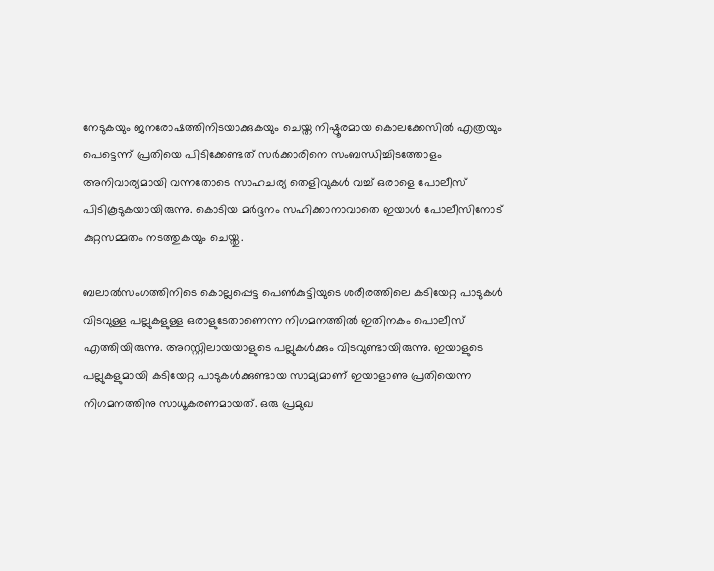നേടുകയും ജനരോഷത്തിനിടയാക്കുകയും ചെയ്ത നിഷ്ഠൂരമായ കൊലക്കേസില്‍ എത്രയും പെട്ടെന്ന് പ്രതിയെ പിടിക്കേണ്ടത് സര്‍ക്കാരിനെ സംബന്ധിച്ചിടത്തോളം അനിവാര്യമായി വന്നതോടെ സാഹചര്യ തെളിവുകള്‍ വച്ച് ഒരാളെ പോലീസ് പിടികൂടുകയായിരുന്നു. കൊടിയ മര്‍ദ്ദനം സഹിക്കാനാവാതെ ഇയാള്‍ പോലീസിനോട് കുറ്റസമ്മതം നടത്തുകയും ചെയ്തു.

ബലാല്‍സംഗത്തിനിടെ കൊല്ലപ്പെട്ട പെണ്‍കുട്ടിയുടെ ശരീരത്തിലെ കടിയേറ്റ പാടുകള്‍ വിടവുള്ള പല്ലുകളുള്ള ഒരാളുടേതാണെന്ന നിഗമനത്തില്‍ ഇതിനകം പൊലീസ് എത്തിയിരുന്നു. അറസ്റ്റിലായയാളുടെ പല്ലുകള്‍ക്കും വിടവുണ്ടായിരുന്നു. ഇയാളുടെ പല്ലുകളുമായി കടിയേറ്റ പാടുകള്‍ക്കുണ്ടായ സാമ്യമാണ് ഇയാളാണു പ്രതിയെന്ന നിഗമനത്തിനു സാധൂകരണമായത്. ഒരു പ്രമുഖ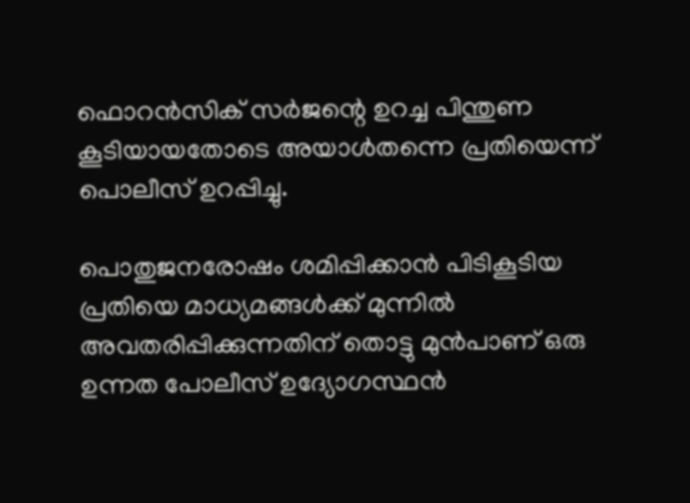ഫൊറന്‍സിക് സര്‍ജന്റെ ഉറച്ച പിന്തുണ കൂടിയായതോടെ അയാള്‍തന്നെ പ്രതിയെന്ന് പൊലീസ് ഉറപ്പിച്ചു.

പൊതുജനരോഷം ശമിപ്പിക്കാന്‍ പിടികൂടിയ പ്രതിയെ മാധ്യമങ്ങള്‍ക്ക് മുന്നില്‍ അവതരിപ്പിക്കുന്നതിന് തൊട്ടു മുന്‍പാണ് ഒരു ഉന്നത പോലീസ് ഉദ്യോഗസ്ഥന്‍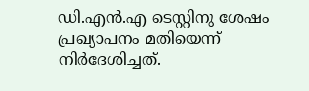ഡി.എന്‍.എ ടെസ്റ്റിനു ശേഷം പ്രഖ്യാപനം മതിയെന്ന് നിര്‍ദേശിച്ചത്.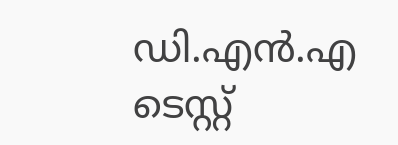ഡി.എന്‍.എ ടെസ്റ്റ്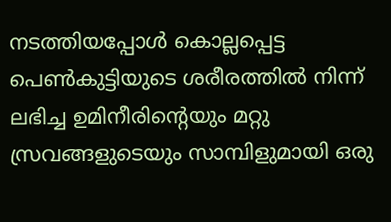നടത്തിയപ്പോള്‍ കൊല്ലപ്പെട്ട പെണ്‍കുട്ടിയുടെ ശരീരത്തില്‍ നിന്ന് ലഭിച്ച ഉമിനീരിന്റെയും മറ്റു സ്രവങ്ങളുടെയും സാമ്പിളുമായി ഒരു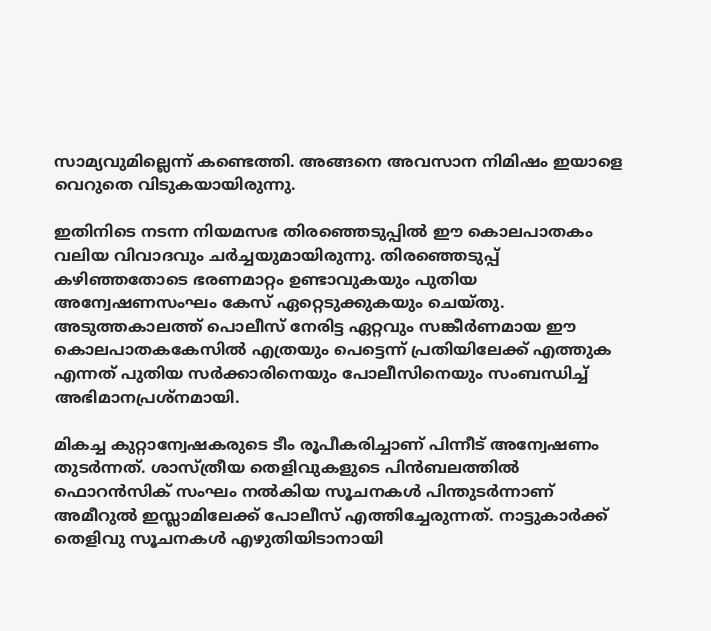സാമ്യവുമില്ലെന്ന് കണ്ടെത്തി. അങ്ങനെ അവസാന നിമിഷം ഇയാളെ വെറുതെ വിടുകയായിരുന്നു.

ഇതിനിടെ നടന്ന നിയമസഭ തിരഞ്ഞെടുപ്പില്‍ ഈ കൊലപാതകം വലിയ വിവാദവും ചര്‍ച്ചയുമായിരുന്നു. തിരഞ്ഞെടുപ്പ് കഴിഞ്ഞതോടെ ഭരണമാറ്റം ഉണ്ടാവുകയും പുതിയ അന്വേഷണസംഘം കേസ് ഏറ്റെടുക്കുകയും ചെയ്തു. അടുത്തകാലത്ത് പൊലീസ് നേരിട്ട ഏറ്റവും സങ്കീര്‍ണമായ ഈ കൊലപാതകകേസില്‍ എത്രയും പെട്ടെന്ന് പ്രതിയിലേക്ക് എത്തുക എന്നത് പുതിയ സര്‍ക്കാരിനെയും പോലീസിനെയും സംബന്ധിച്ച് അഭിമാനപ്രശ്‌നമായി.

മികച്ച കുറ്റാന്വേഷകരുടെ ടീം രൂപീകരിച്ചാണ് പിന്നീട് അന്വേഷണം തുടര്‍ന്നത്. ശാസ്ത്രീയ തെളിവുകളുടെ പിന്‍ബലത്തില്‍ ഫൊറന്‍സിക് സംഘം നല്‍കിയ സൂചനകള്‍ പിന്തുടര്‍ന്നാണ് അമീറുല്‍ ഇസ്ലാമിലേക്ക് പോലീസ് എത്തിച്ചേരുന്നത്. നാട്ടുകാര്‍ക്ക് തെളിവു സൂചനകള്‍ എഴുതിയിടാനായി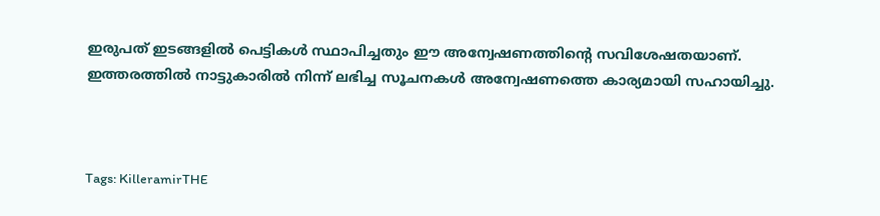ഇരുപത് ഇടങ്ങളില്‍ പെട്ടികള്‍ സ്ഥാപിച്ചതും ഈ അന്വേഷണത്തിന്റെ സവിശേഷതയാണ്. ഇത്തരത്തില്‍ നാട്ടുകാരില്‍ നിന്ന് ലഭിച്ച സൂചനകള്‍ അന്വേഷണത്തെ കാര്യമായി സഹായിച്ചു.



Tags: KilleramirTHE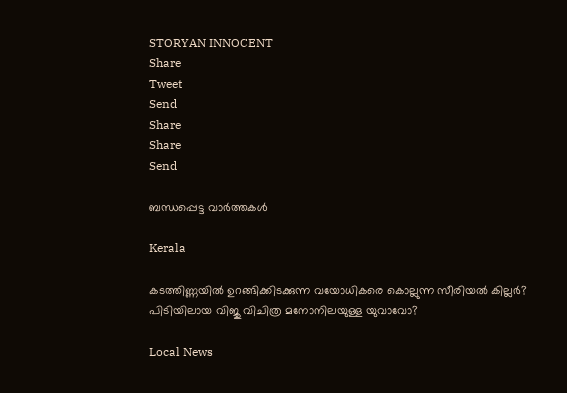STORYAN INNOCENT
Share
Tweet
Send
Share
Share
Send

ബന്ധപ്പെട്ട വാര്‍ത്തകള്‍

Kerala

കടത്തിണ്ണയില്‍ ഉറങ്ങിക്കിടക്കുന്ന വയോധികരെ കൊല്ലുന്ന സീരിയല്‍ കില്ലര്‍? പിടിയിലായ വിജു വിചിത്ര മനോനിലയുള്ള യുവാവോ?

Local News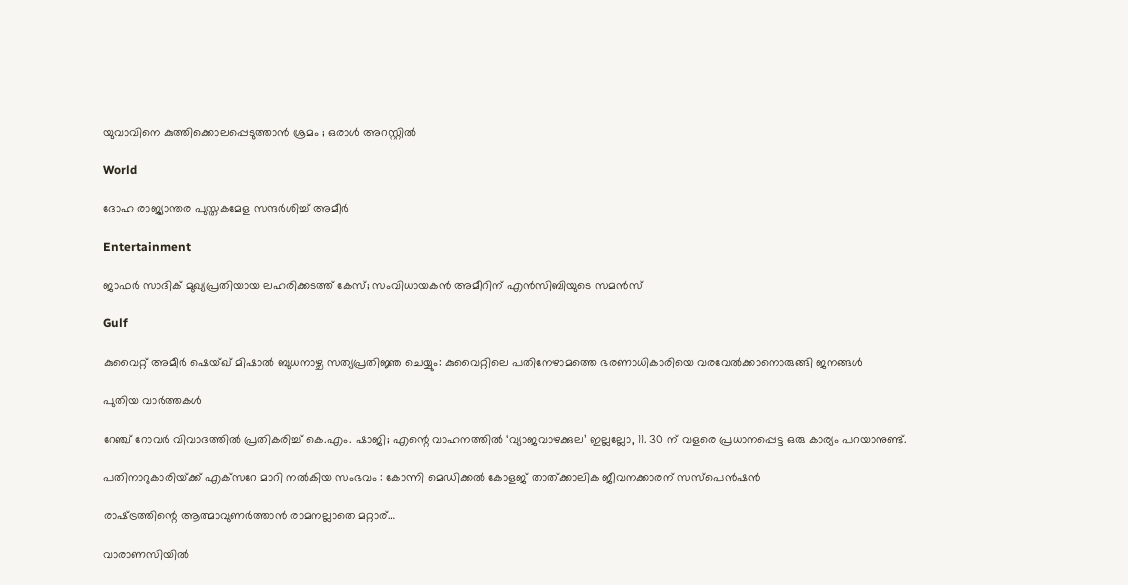യുവാവിനെ കുത്തിക്കൊലപ്പെടുത്താൻ ശ്രമം ; ഒരാൾ അറസ്റ്റിൽ

World

ദോഹ രാജ്യാന്തര പുസ്തകമേള സന്ദര്‍ശിച്ച് അമീര്‍

Entertainment

ജാഫർ സാദിക് മുഖ്യപ്രതിയായ ലഹരിക്കടത്ത് കേസ്; സംവിധായകൻ അമീറിന് എൻസിബിയുടെ സമൻസ്

Gulf

കുവൈറ്റ് അമീർ ഷെയ്ഖ് മിഷാൽ ബുധനാഴ്ച സത്യപ്രതിജ്ഞ ചെയ്യും: കുവൈറ്റിലെ പതിനേഴാമത്തെ ഭരണാധികാരിയെ വരവേൽക്കാനൊരുങ്ങി ജനങ്ങൾ

പുതിയ വാര്‍ത്തകള്‍

റേഞ്ച് റോവർ വിവാദത്തിൽ പ്രതികരിച്ച് കെ.എം. ഷാജി; എന്റെ വാഹനത്തിൽ ‘വ്യാജവാഴക്കുല’ ഇല്ലല്ലോ, 11. 30 ന് വളരെ പ്രധാനപ്പെട്ട ഒരു കാര്യം പറയാനുണ്ട്.

പതിനാറുകാരിയ്‌ക്ക് എക്‌സറേ മാറി നല്‍കിയ സംഭവം : കോന്നി മെഡിക്കല്‍ കോളജ് താത്ക്കാലിക ജീവനക്കാരന് സസ്‌പെന്‍ഷന്‍

രാഷ്‌ട്രത്തിന്റെ ആത്മാവുണര്‍ത്താന്‍ രാമനല്ലാതെ മറ്റാര്…

വാരാണസിയിൽ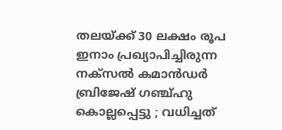തലയ്‌ക്ക് 30 ലക്ഷം രൂപ ഇനാം പ്രഖ്യാപിച്ചിരുന്ന നക്സൽ കമാൻഡർ ബ്രിജേഷ് ഗഞ്ച്ഹു കൊല്ലപ്പെട്ടു ; വധിച്ചത്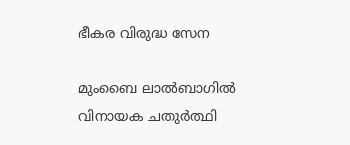ഭീകര വിരുദ്ധ സേന

മുംബൈ ലാല്‍ബാഗില്‍ വിനായക ചതുര്‍ത്ഥി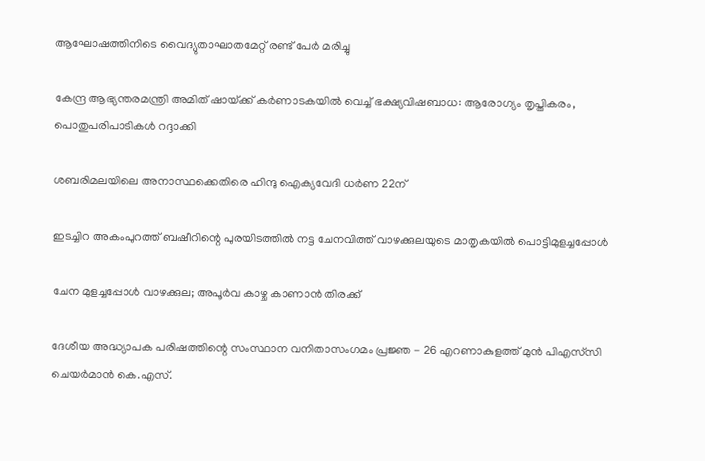ആഘോഷത്തിനിടെ വൈദ്യുതാഘാതമേറ്റ് രണ്ട് പേർ മരിച്ചു

കേന്ദ്ര ആഭ്യന്തരമന്ത്രി അമിത് ഷായ്‌ക്ക് കർണാടകയിൽ വെച്ച് ഭക്ഷ്യവിഷബാധ: ആരോഗ്യം തൃപ്തികരം, പൊതുപരിപാടികള്‍ റദ്ദാക്കി

ശബരിമലയിലെ അനാസ്ഥക്കെതിരെ ഹിന്ദു ഐക്യവേദി ധര്‍ണ 22ന്

ഇടച്ചിറ അകംപുറത്ത് ബഷീറിന്റെ പുരയിടത്തില്‍ നട്ട ചേനവിത്ത് വാഴക്കുലയുടെ മാതൃകയില്‍ പൊട്ടിമുളച്ചപ്പോള്‍

ചേന മുളച്ചപ്പോള്‍ വാഴക്കുല; അപൂര്‍വ കാഴ്ച കാണാന്‍ തിരക്ക്

ദേശീയ അദ്ധ്യാപക പരിഷത്തിന്റെ സംസ്ഥാന വനിതാസംഗമം പ്രജ്ഞ - 26 എറണാകുളത്ത് മുന്‍ പിഎസ്‌സി ചെയര്‍മാന്‍ കെ.എസ്.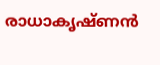രാധാകൃഷ്ണന്‍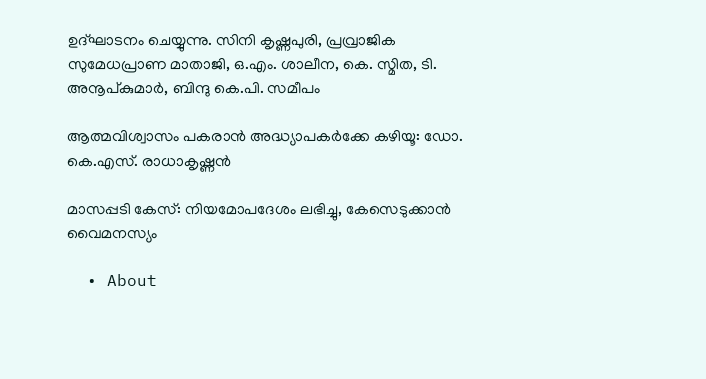ഉദ്ഘാടനം ചെയ്യുന്നു. സിനി കൃഷ്ണപുരി, പ്രവ്രാജിക സുമേധപ്രാണ മാതാജി, ഒ.എം. ശാലീന, കെ. സ്മിത, ടി. അനൂപ്കുമാര്‍, ബിന്ദു കെ.പി. സമീപം

ആത്മവിശ്വാസം പകരാന്‍ അദ്ധ്യാപകര്‍ക്കേ കഴിയൂ: ഡോ. കെ.എസ്. രാധാകൃഷ്ണന്‍

മാസപ്പടി കേസ്: നിയമോപദേശം ലഭിച്ചു, കേസെടുക്കാന്‍ വൈമനസ്യം

  • About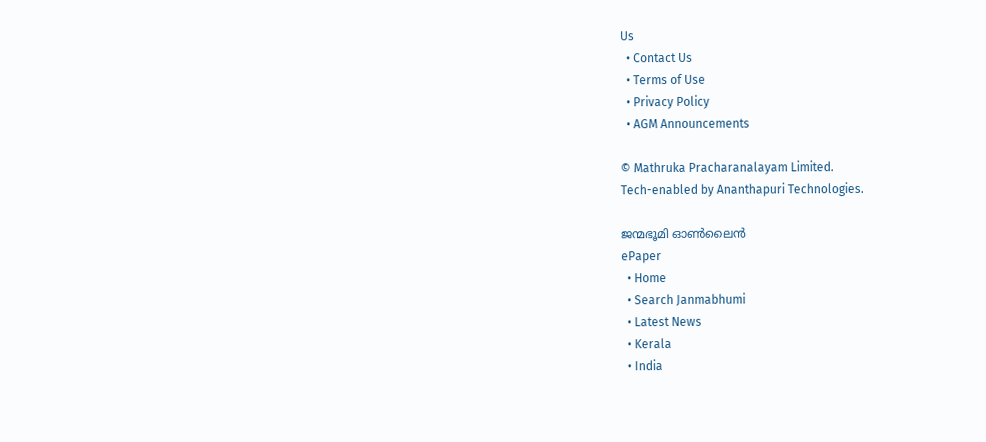Us
  • Contact Us
  • Terms of Use
  • Privacy Policy
  • AGM Announcements

© Mathruka Pracharanalayam Limited.
Tech-enabled by Ananthapuri Technologies.

ജന്മഭൂമി ഓണ്‍ലൈന്‍
ePaper
  • Home
  • Search Janmabhumi
  • Latest News
  • Kerala
  • India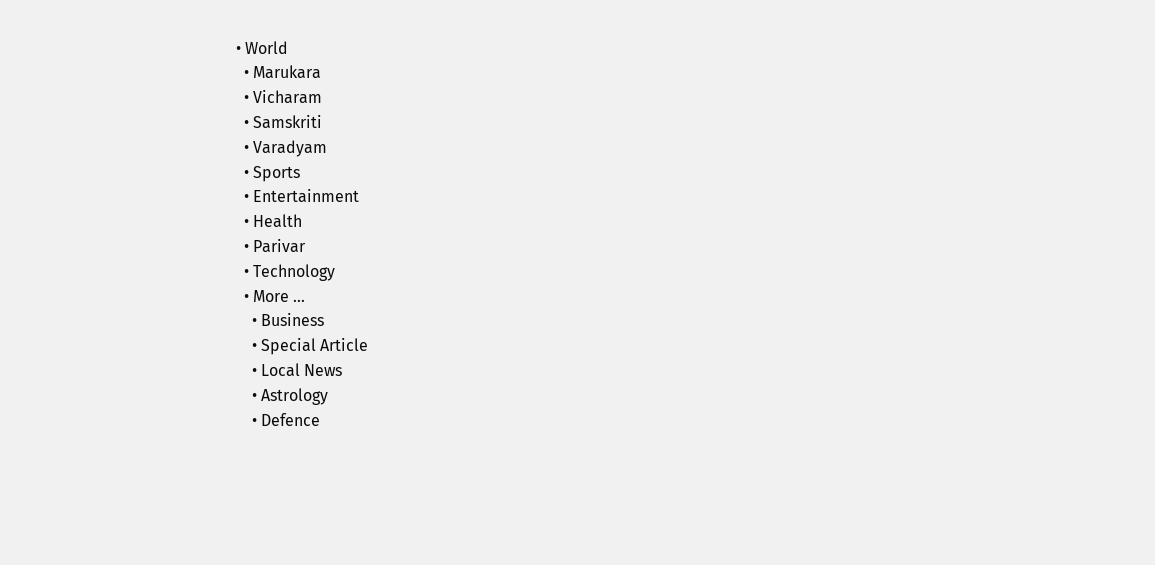• World
  • Marukara
  • Vicharam
  • Samskriti
  • Varadyam
  • Sports
  • Entertainment
  • Health
  • Parivar
  • Technology
  • More …
    • Business
    • Special Article
    • Local News
    • Astrology
    • Defence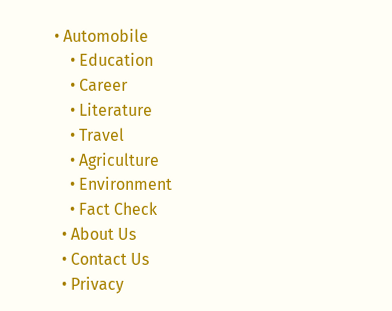• Automobile
    • Education
    • Career
    • Literature
    • Travel
    • Agriculture
    • Environment
    • Fact Check
  • About Us
  • Contact Us
  • Privacy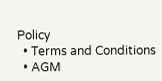Policy
  • Terms and Conditions
  • AGM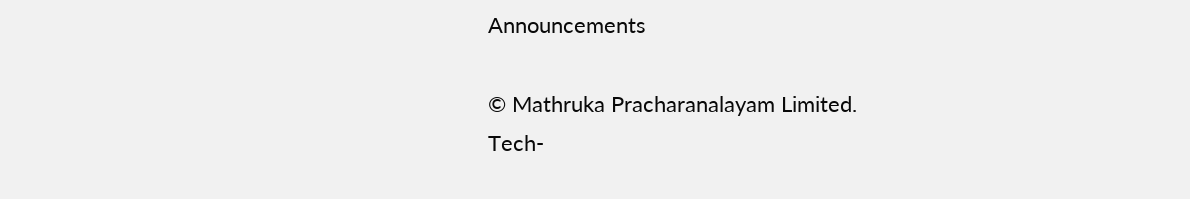Announcements

© Mathruka Pracharanalayam Limited.
Tech-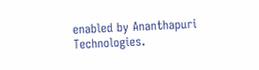enabled by Ananthapuri Technologies.